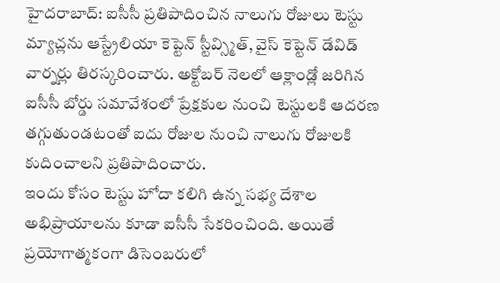హైదరాబాద్: ఐసీసీ ప్రతిపాదించిన నాలుగు రోజులు టెస్టు మ్యాచ్లను ఆస్ట్రేలియా కెప్టెన్ స్టీవ్స్మిత్, వైస్ కెప్టెన్ డేవిడ్ వార్నర్లు తిరస్కరించారు. అక్టోబర్ నెలలో ఆక్లాండ్లో జరిగిన ఐసీసీ బోర్డు సమావేశంలో ప్రేక్షకుల నుంచి టెస్టులకి ఆదరణ తగ్గుతుండటంతో ఐదు రోజుల నుంచి నాలుగు రోజులకి కుదించాలని ప్రతిపాదించారు.
ఇందు కోసం టెస్టు హోదా కలిగి ఉన్న సభ్య దేశాల అభిప్రాయాలను కూడా ఐసీసీ సేకరించింది. అయితే ప్రయోగాత్మకంగా డిసెంబరులో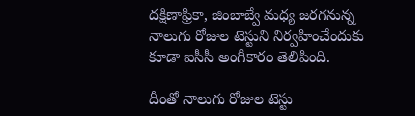దక్షిణాఫ్రికా, జింబాబ్వే మధ్య జరగనున్న నాలుగు రోజుల టెస్టుని నిర్వహించేందుకు కూడా ఐసీసీ అంగీకారం తెలిపింది.

దీంతో నాలుగు రోజుల టెస్టు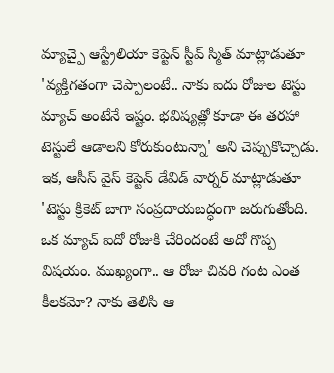మ్యాచ్పై ఆస్ట్రేలియా కెప్టెన్ స్టీవ్ స్మిత్ మాట్లాడుతూ 'వ్యక్తిగతంగా చెప్పాలంటే.. నాకు ఐదు రోజుల టెస్టు మ్యాచ్ అంటేనే ఇష్టం. భవిష్యత్లో కూడా ఈ తరహా టెస్టులే ఆడాలని కోరుకుంటున్నా' అని చెప్పుకొచ్చాడు.
ఇక, ఆసీస్ వైస్ కెప్టెన్ డేవిడ్ వార్నర్ మాట్లాడుతూ 'టెస్టు క్రికెట్ బాగా సంప్రదాయబద్ధంగా జరుగుతోంది. ఒక మ్యాచ్ ఐదో రోజుకి చేరిందంటే అదో గొప్ప విషయం. ముఖ్యంగా.. ఆ రోజు చివరి గంట ఎంత కీలకమో? నాకు తెలిసి ఆ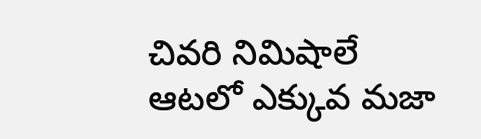చివరి నిమిషాలే ఆటలో ఎక్కువ మజా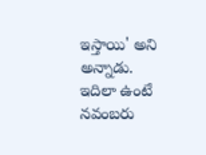ఇస్తాయి' అని అన్నాడు.
ఇదిలా ఉంటే నవంబరు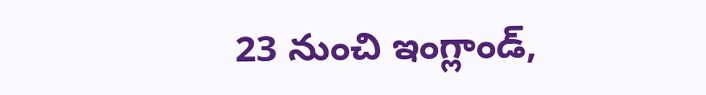23 నుంచి ఇంగ్లాండ్,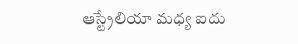ఆస్ట్రేలియా మధ్య ఐదు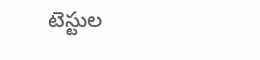టెస్టుల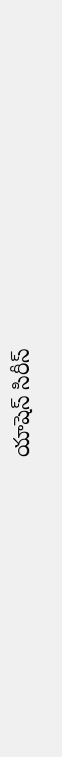యాషెస్ సిరీస్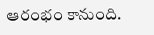ఆరంభం కానుంది.